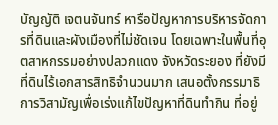บัญญัติ เจตนจันทร์ หารือปัญหาการบริหารจัดการที่ดินและผังเมืองที่ไม่ชัดเจน โดยเฉพาะในพื้นที่อุตสาหกรรมอย่างปลวกแดง จังหวัดระยอง ที่ยังมีที่ดินไร้เอกสารสิทธิจำนวนมาก เสนอตั้งกรรมาธิการวิสามัญเพื่อเร่งแก้ไขปัญหาที่ดินทำกิน ที่อยู่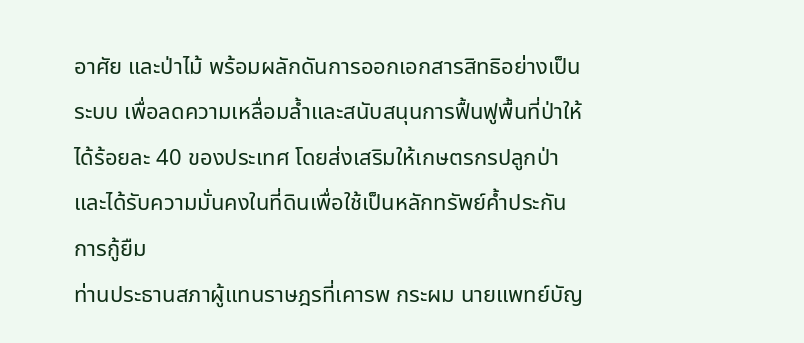อาศัย และป่าไม้ พร้อมผลักดันการออกเอกสารสิทธิอย่างเป็นระบบ เพื่อลดความเหลื่อมล้ำและสนับสนุนการฟื้นฟูพื้นที่ป่าให้ได้ร้อยละ 40 ของประเทศ โดยส่งเสริมให้เกษตรกรปลูกป่าและได้รับความมั่นคงในที่ดินเพื่อใช้เป็นหลักทรัพย์ค้ำประกันการกู้ยืม
ท่านประธานสภาผู้แทนราษฎรที่เคารพ กระผม นายแพทย์บัญ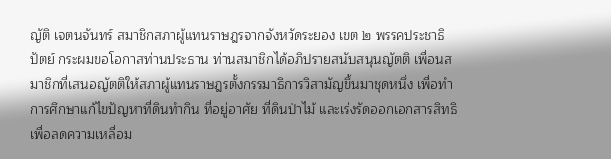ญัติ เจตนจันทร์ สมาชิกสภาผู้แทนราษฎรจากจังหวัดระยอง เขต ๒ พรรคประชาธิปัตย์ กระผมขอโอกาสท่านประธาน ท่านสมาชิกได้อภิปรายสนับสนุนญัตติ เพื่อนสมาชิกที่เสนอญัตติให้สภาผู้แทนราษฎรตั้งกรรมาธิการวิสามัญขึ้นมาชุดหนึ่ง เพื่อทำการศึกษาแก้ไขปัญหาที่ดินทำกิน ที่อยู่อาศัย ที่ดินป่าไม้ และเร่งรัดออกเอกสารสิทธิ เพื่อลดความเหลื่อม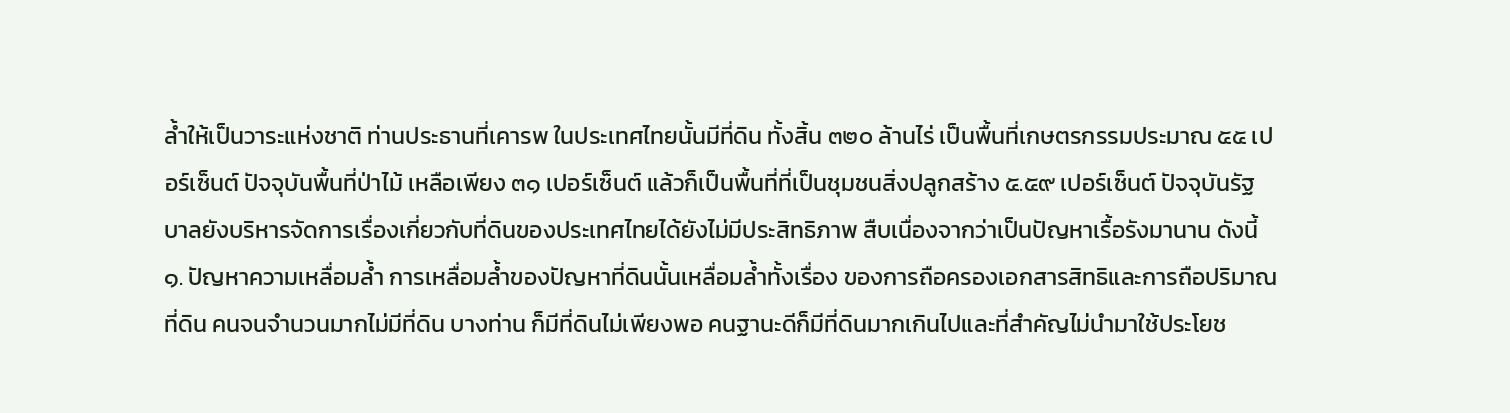ล้ำให้เป็นวาระแห่งชาติ ท่านประธานที่เคารพ ในประเทศไทยนั้นมีที่ดิน ทั้งสิ้น ๓๒๐ ล้านไร่ เป็นพื้นที่เกษตรกรรมประมาณ ๕๕ เปอร์เซ็นต์ ปัจจุบันพื้นที่ป่าไม้ เหลือเพียง ๓๑ เปอร์เซ็นต์ แล้วก็เป็นพื้นที่ที่เป็นชุมชนสิ่งปลูกสร้าง ๕.๕๙ เปอร์เซ็นต์ ปัจจุบันรัฐบาลยังบริหารจัดการเรื่องเกี่ยวกับที่ดินของประเทศไทยได้ยังไม่มีประสิทธิภาพ สืบเนื่องจากว่าเป็นปัญหาเรื้อรังมานาน ดังนี้
๑. ปัญหาความเหลื่อมล้ำ การเหลื่อมล้ำของปัญหาที่ดินนั้นเหลื่อมล้ำทั้งเรื่อง ของการถือครองเอกสารสิทธิและการถือปริมาณที่ดิน คนจนจำนวนมากไม่มีที่ดิน บางท่าน ก็มีที่ดินไม่เพียงพอ คนฐานะดีก็มีที่ดินมากเกินไปและที่สำคัญไม่นำมาใช้ประโยช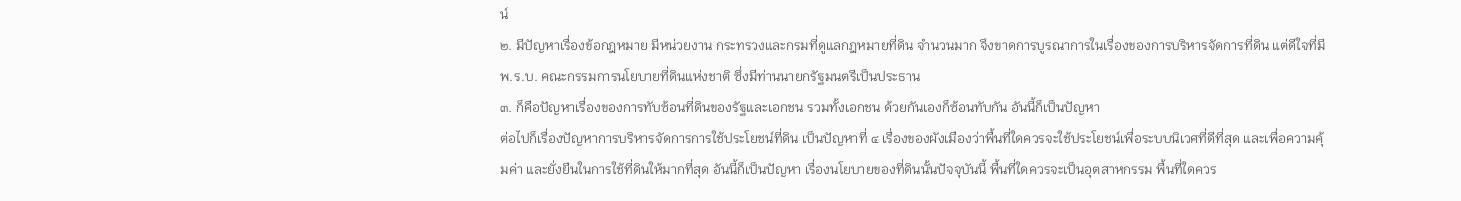น์
๒. มีปัญหาเรื่องข้อกฎหมาย มีหน่วยงาน กระทรวงและกรมที่ดูแลกฎหมายที่ดิน จำนวนมาก จึงขาดการบูรณาการในเรื่องของการบริหารจัดการที่ดิน แต่ดีใจที่มี พ.ร.บ. คณะกรรมการนโยบายที่ดินแห่งชาติ ซึ่งมีท่านนายกรัฐมนตรีเป็นประธาน
๓. ก็คือปัญหาเรื่องของการทับซ้อนที่ดินของรัฐและเอกชน รวมทั้งเอกชน ด้วยกันเองก็ซ้อนทับกัน อันนี้ก็เป็นปัญหา
ต่อไปก็เรื่องปัญหาการบริหารจัดการการใช้ประโยชน์ที่ดิน เป็นปัญหาที่ ๔ เรื่องของผังเมืองว่าพื้นที่ใดควรจะใช้ประโยชน์เพื่อระบบนิเวศที่ดีที่สุด และเพื่อความคุ้มค่า และยั่งยืนในการใช้ที่ดินให้มากที่สุด อันนี้ก็เป็นปัญหา เรื่องนโยบายของที่ดินนั้นปัจจุบันนี้ พื้นที่ใดควรจะเป็นอุตสาหกรรม พื้นที่ใดควร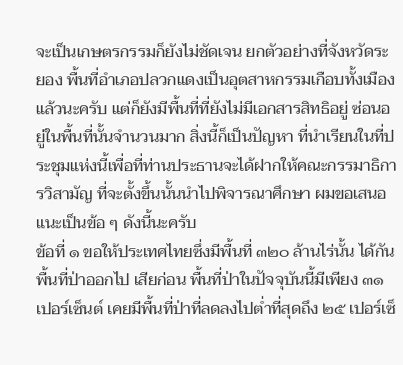จะเป็นเกษตรกรรมก็ยังไม่ชัดเจน ยกตัวอย่างที่จังหวัดระยอง พื้นที่อำเภอปลวกแดงเป็นอุตสาหกรรมเกือบทั้งเมืองแล้วนะครับ แต่ก็ยังมีพื้นที่ที่ยังไม่มีเอกสารสิทธิอยู่ ซ่อนอยู่ในพื้นที่นั้นจำนวนมาก สิ่งนี้ก็เป็นปัญหา ที่นำเรียนในที่ประชุมแห่งนี้เพื่อที่ท่านประธานจะได้ฝากให้คณะกรรมาธิการวิสามัญ ที่จะตั้งขึ้นนั้นนำไปพิจารณาศึกษา ผมขอเสนอแนะเป็นข้อ ๆ ดังนี้นะครับ
ข้อที่ ๑ ขอให้ประเทศไทยซึ่งมีพื้นที่ ๓๒๐ ล้านไร่นั้น ได้กันพื้นที่ป่าออกไป เสียก่อน พื้นที่ป่าในปัจจุบันนี้มีเพียง ๓๑ เปอร์เซ็นต์ เคยมีพื้นที่ป่าที่ลดลงไปต่ำที่สุดถึง ๒๕ เปอร์เซ็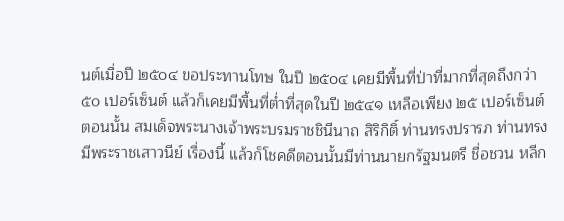นต์เมื่อปี ๒๕๐๔ ขอประทานโทษ ในปี ๒๕๐๔ เคยมีพื้นที่ป่าที่มากที่สุดถึงกว่า ๕๐ เปอร์เซ็นต์ แล้วก็เคยมีพื้นที่ต่ำที่สุดในปี ๒๕๔๑ เหลือเพียง ๒๕ เปอร์เซ็นต์ ตอนนั้น สมเด็จพระนางเจ้าพระบรมราชชินีนาถ สิริกิติ์ ท่านทรงปรารภ ท่านทรงมีพระราชเสาวนีย์ เรื่องนี้ แล้วก็โชคดีตอนนั้นมีท่านนายกรัฐมนตรี ชื่อชวน หลีก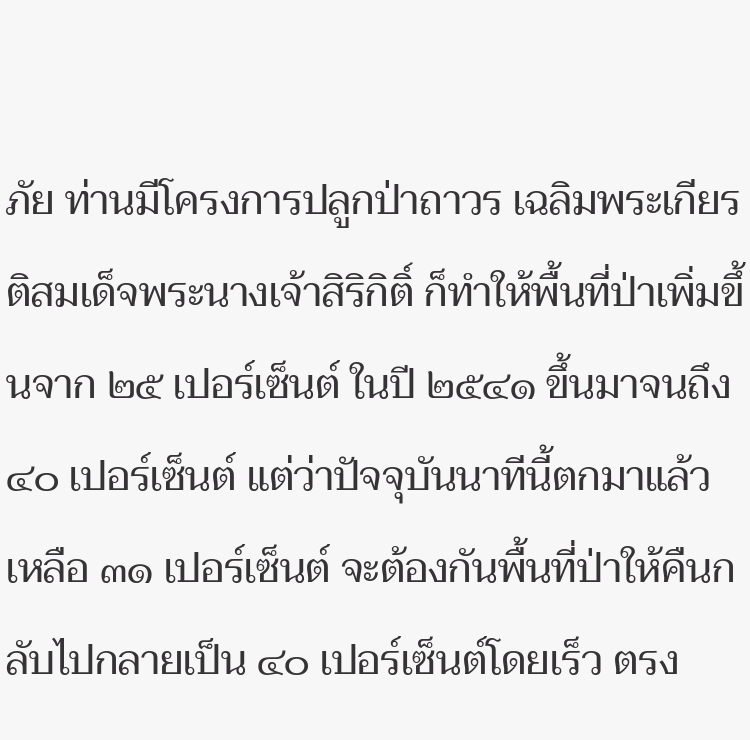ภัย ท่านมีโครงการปลูกป่าถาวร เฉลิมพระเกียรติสมเด็จพระนางเจ้าสิริกิติ์ ก็ทำให้พื้นที่ป่าเพิ่มขึ้นจาก ๒๕ เปอร์เซ็นต์ ในปี ๒๕๔๑ ขึ้นมาจนถึง ๔๐ เปอร์เซ็นต์ แต่ว่าปัจจุบันนาทีนี้ตกมาแล้วเหลือ ๓๑ เปอร์เซ็นต์ จะต้องกันพื้นที่ป่าให้คืนกลับไปกลายเป็น ๔๐ เปอร์เซ็นต์โดยเร็ว ตรง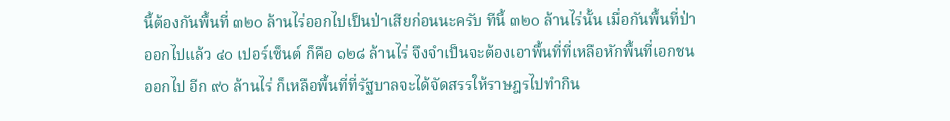นี้ต้องกันพื้นที่ ๓๒๐ ล้านไร่ออกไปเป็นป่าเสียก่อนนะครับ ทีนี้ ๓๒๐ ล้านไร่นั้น เมื่อกันพื้นที่ป่าออกไปแล้ว ๔๐ เปอร์เซ็นต์ ก็คือ ๑๒๘ ล้านไร่ จึงจำเป็นจะต้องเอาพื้นที่ที่เหลือหักพื้นที่เอกชนออกไป อีก ๙๐ ล้านไร่ ก็เหลือพื้นที่ที่รัฐบาลจะได้จัดสรรให้ราษฎรไปทำกิน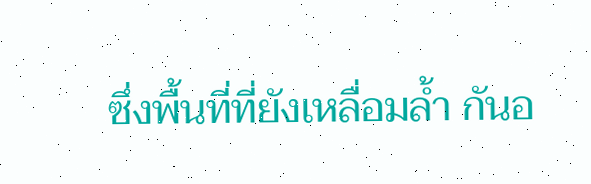ซึ่งพื้นที่ที่ยังเหลื่อมล้ำ กันอ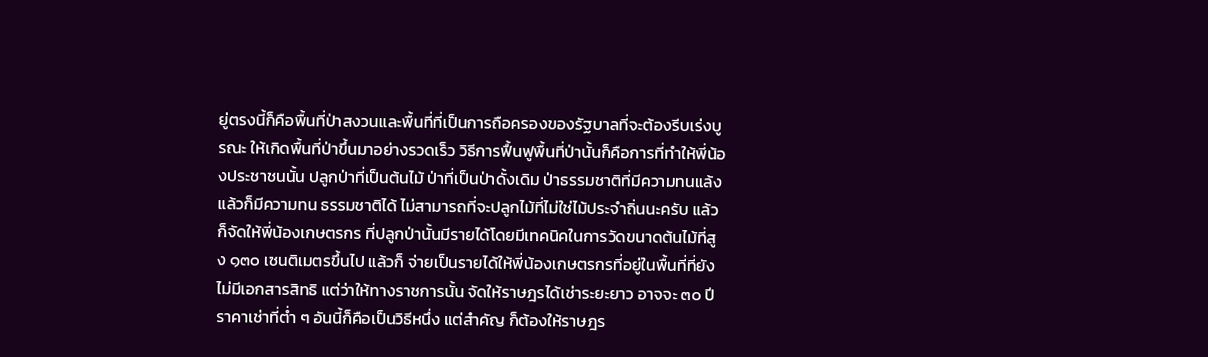ยู่ตรงนี้ก็คือพื้นที่ป่าสงวนและพื้นที่ที่เป็นการถือครองของรัฐบาลที่จะต้องรีบเร่งบูรณะ ให้เกิดพื้นที่ป่าขึ้นมาอย่างรวดเร็ว วิธีการฟื้นฟูพื้นที่ป่านั้นก็คือการที่ทำให้พี่น้องประชาชนนั้น ปลูกป่าที่เป็นต้นไม้ ป่าที่เป็นป่าดั้งเดิม ป่าธรรมชาติที่มีความทนแล้งแล้วก็มีความทน ธรรมชาติได้ ไม่สามารถที่จะปลูกไม้ที่ไม่ใช่ไม้ประจำถิ่นนะครับ แล้วก็จัดให้พี่น้องเกษตรกร ที่ปลูกป่านั้นมีรายได้โดยมีเทคนิคในการวัดขนาดต้นไม้ที่สูง ๑๓๐ เซนติเมตรขึ้นไป แล้วก็ จ่ายเป็นรายได้ให้พี่น้องเกษตรกรที่อยู่ในพื้นที่ที่ยังไม่มีเอกสารสิทธิ แต่ว่าให้ทางราชการนั้น จัดให้ราษฎรได้เช่าระยะยาว อาจจะ ๓๐ ปีราคาเช่าที่ต่ำ ๆ อันนี้ก็คือเป็นวิธีหนึ่ง แต่สำคัญ ก็ต้องให้ราษฎร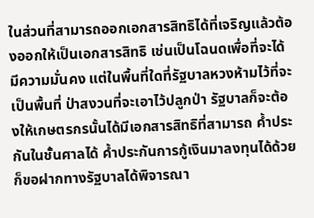ในส่วนที่สามารถออกเอกสารสิทธิได้ที่เจริญแล้วต้องออกให้เป็นเอกสารสิทธิ เช่นเป็นโฉนดเพื่อที่จะได้มีความมั่นคง แต่ในพื้นที่ใดที่รัฐบาลหวงห้ามไว้ที่จะเป็นพื้นที่ ป่าสงวนที่จะเอาไว้ปลูกป่า รัฐบาลก็จะต้องให้เกษตรกรนั้นได้มีเอกสารสิทธิที่สามารถ ค้ำประกันในชั้นศาลได้ ค้ำประกันการกู้เงินมาลงทุนได้ด้วย ก็ขอฝากทางรัฐบาลได้พิจารณา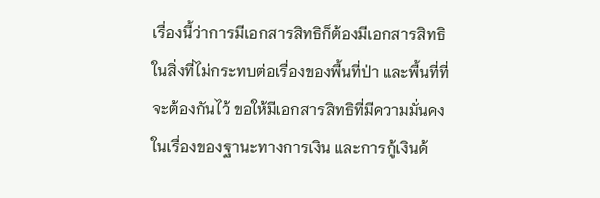เรื่องนี้ว่าการมีเอกสารสิทธิก็ต้องมีเอกสารสิทธิในสิ่งที่ไม่กระทบต่อเรื่องของพื้นที่ป่า และพื้นที่ที่จะต้องกันไว้ ขอให้มีเอกสารสิทธิที่มีความมั่นคงในเรื่องของฐานะทางการเงิน และการกู้เงินด้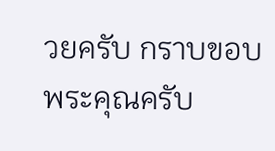วยครับ กราบขอบพระคุณครับ